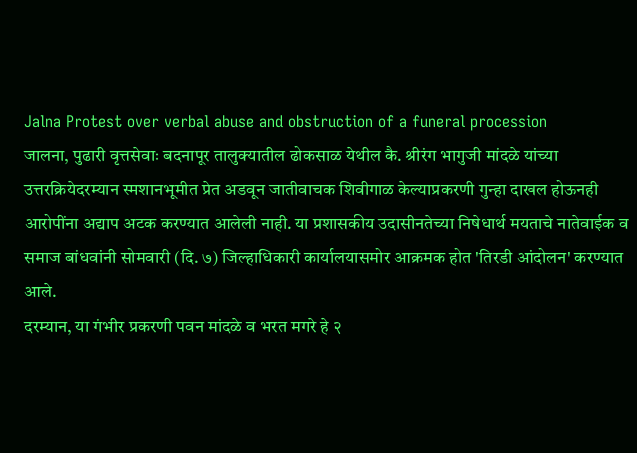Jalna Protest over verbal abuse and obstruction of a funeral procession
जालना, पुढारी वृत्तसेवाः बदनापूर तालुक्यातील ढोकसाळ येथील कै. श्रीरंग भागुजी मांदळे यांच्या उत्तरक्रियेदरम्यान स्मशानभूमीत प्रेत अडवून जातीवाचक शिवीगाळ केल्याप्रकरणी गुन्हा दाखल होऊनही आरोपींना अद्याप अटक करण्यात आलेली नाही. या प्रशासकीय उदासीनतेच्या निषेधार्थ मयताचे नातेवाईक व समाज बांधवांनी सोमवारी (दि. ७) जिल्हाधिकारी कार्यालयासमोर आक्रमक होत 'तिरडी आंदोलन' करण्यात आले.
दरम्यान, या गंभीर प्रकरणी पवन मांदळे व भरत मगरे हे २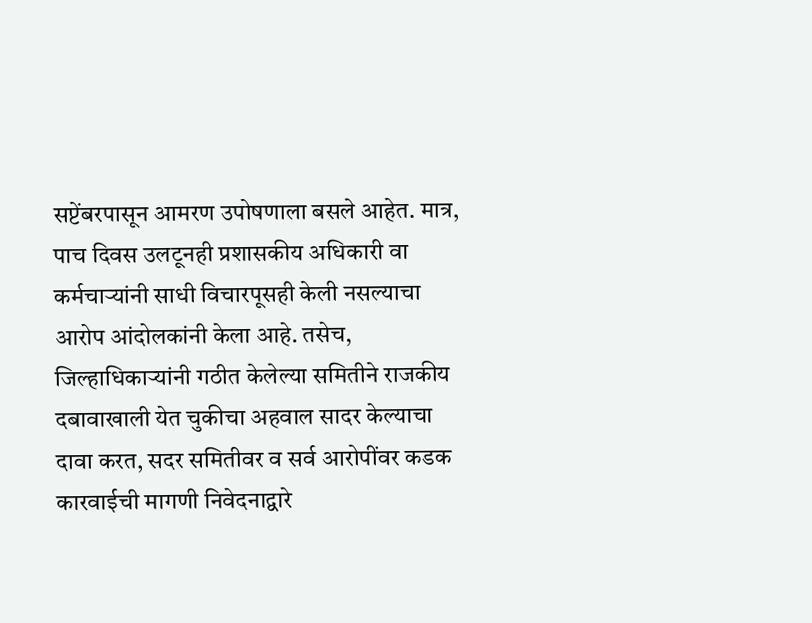सप्टेंबरपासून आमरण उपोषणाला बसले आहेत. मात्र, पाच दिवस उलटूनही प्रशासकीय अधिकारी वा कर्मचाऱ्यांनी साधी विचारपूसही केली नसल्याचा आरोप आंदोलकांनी केला आहे. तसेच, जिल्हाधिकाऱ्यांनी गठीत केलेल्या समितीने राजकीय दबावाखाली येत चुकीचा अहवाल सादर केल्याचा दावा करत, सदर समितीवर व सर्व आरोपींवर कडक कारवाईची मागणी निवेदनाद्वारे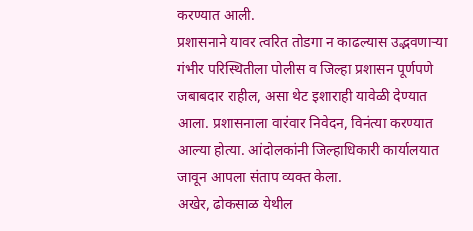करण्यात आली.
प्रशासनाने यावर त्वरित तोडगा न काढल्यास उद्भवणाऱ्या गंभीर परिस्थितीला पोलीस व जिल्हा प्रशासन पूर्णपणे जबाबदार राहील, असा थेट इशाराही यावेळी देण्यात आला. प्रशासनाला वारंवार निवेदन, विनंत्या करण्यात आल्या होत्या. आंदोलकांनी जिल्हाधिकारी कार्यालयात जावून आपला संताप व्यक्त केला.
अखेर, ढोकसाळ येथील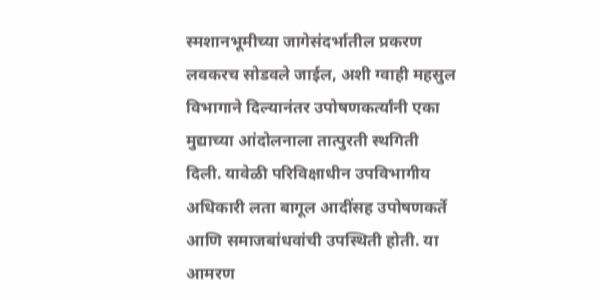स्मशानभूमीच्या जागेसंदर्भातील प्रकरण लवकरच सोडवले जाईल, अशी ग्वाही महसुल विभागाने दिल्यानंतर उपोषणकर्त्यांनी एका मुद्याच्या आंदोलनाला तात्पुरती स्थगिती दिली. यावेळी परिविक्षाधीन उपविभागीय अधिकारी लता बागूल आदींसह उपोषणकर्ते आणि समाजबांधवांची उपस्थिती होती. या आमरण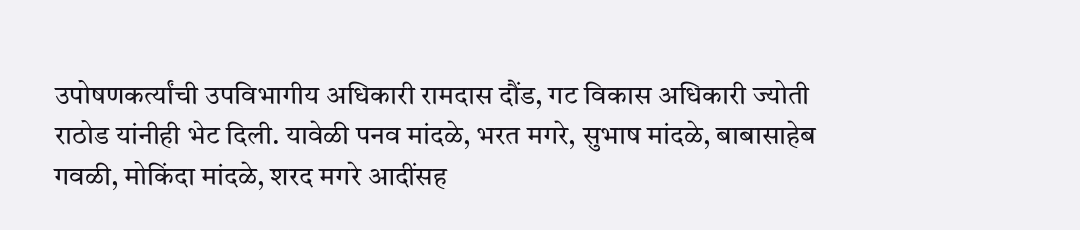उपोषणकर्त्यांची उपविभागीय अधिकारी रामदास दौंड, गट विकास अधिकारी ज्योती राठोड यांनीही भेट दिली. यावेळी पनव मांदळे, भरत मगरे, सुभाष मांदळे, बाबासाहेब गवळी, मोकिंदा मांदळे, शरद मगरे आदींसह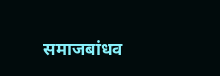समाजबांधव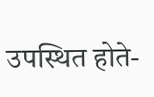उपस्थित होते-